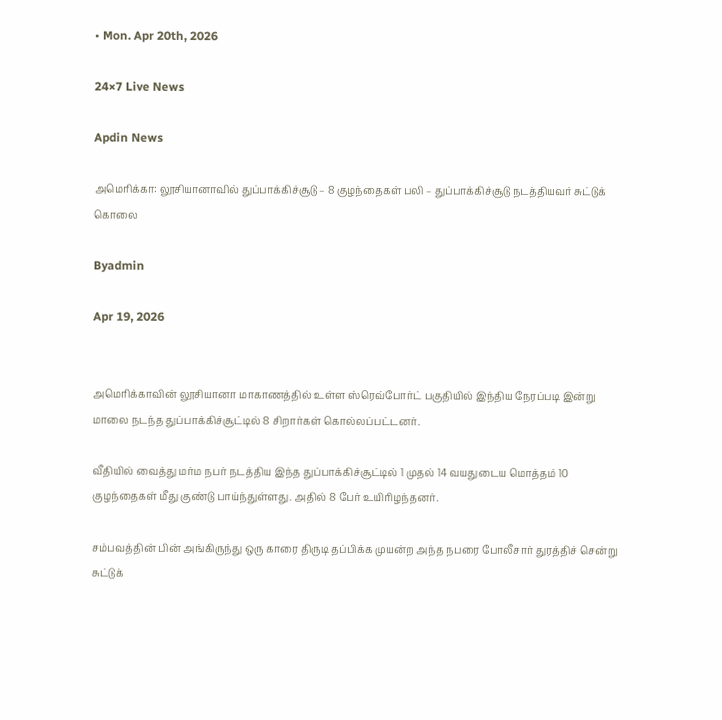• Mon. Apr 20th, 2026

24×7 Live News

Apdin News

அமெரிக்கா: லூசியானாவில் துப்பாக்கிச்சூடு – 8 குழந்தைகள் பலி – துப்பாக்கிச்சூடு நடத்தியவர் சுட்டுக் கொலை

Byadmin

Apr 19, 2026


அமெரிக்காவின் லூசியானா மாகாணத்தில் உள்ள ஸ்ரெவ்போர்ட் பகுதியில் இந்திய நேரப்படி இன்று மாலை நடந்த துப்பாக்கிச்சூட்டில் 8 சிறார்கள் கொல்லப்பட்டனர்.

வீதியில் வைத்து மர்ம நபர் நடத்திய இந்த துப்பாக்கிச்சூட்டில் 1 முதல் 14 வயதுடைய மொத்தம் 10 குழந்தைகள் மீது குண்டு பாய்ந்துள்ளது. அதில் 8 பேர் உயிரிழந்தனர்.

சம்பவத்தின் பின் அங்கிருந்து ஒரு காரை திருடி தப்பிக்க முயன்ற அந்த நபரை போலீசார் துரத்திச் சென்று சுட்டுக்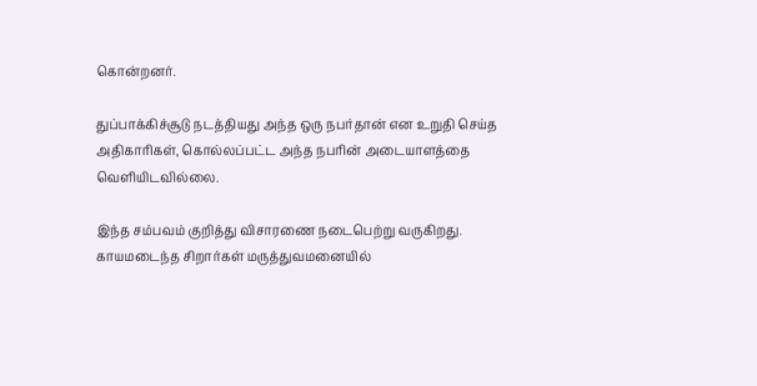கொன்றனர்.

துப்பாக்கிச்சூடு நடத்தியது அந்த ஒரு நபர்தான் என உறுதி செய்த அதிகாரிகள், கொல்லப்பட்ட அந்த நபரின் அடையாளத்தை வெளியிடவில்லை.

இந்த சம்பவம் குறித்து விசாரணை நடைபெற்று வருகிறது. காயமடைந்த சிறார்கள் மருத்துவமனையில்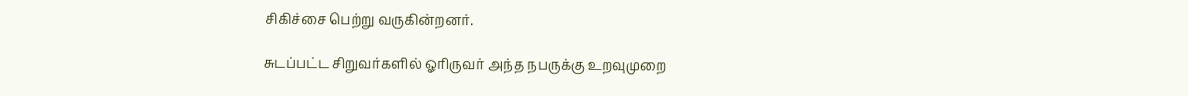சிகிச்சை பெற்று வருகின்றனர்.

சுடப்பட்ட சிறுவர்களில் ஓரிருவர் அந்த நபருக்கு உறவுமுறை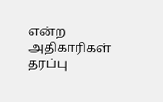என்ற அதிகாரிகள் தரப்பு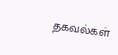தகவல்கள்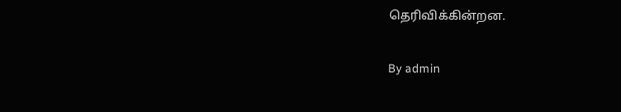தெரிவிக்கின்றன.

By admin